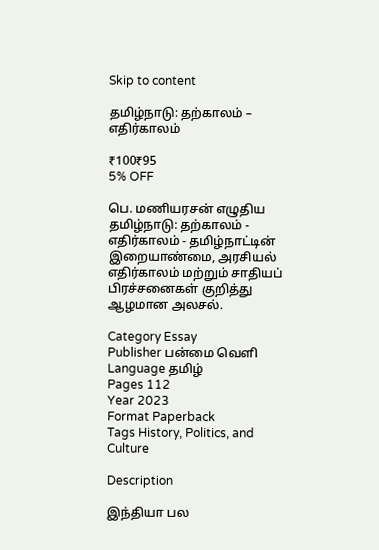Skip to content

தமிழ்நாடு: தற்காலம் – எதிர்காலம்

₹100₹95
5% OFF

பெ. மணியரசன் எழுதிய தமிழ்நாடு: தற்காலம் - எதிர்காலம் - தமிழ்நாட்டின் இறையாண்மை, அரசியல் எதிர்காலம் மற்றும் சாதியப் பிரச்சனைகள் குறித்து ஆழமான அலசல்.

Category Essay
Publisher பன்மை வெளி
Language தமிழ்
Pages 112
Year 2023
Format Paperback
Tags History, Politics, and Culture

Description

இந்தியா பல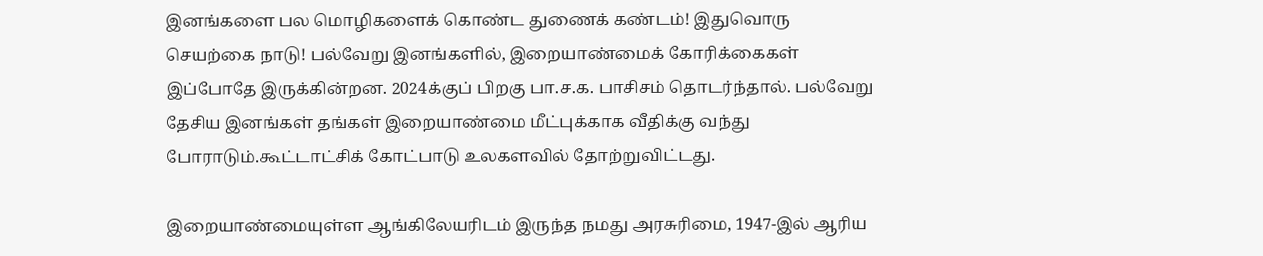இனங்களை பல மொழிகளைக் கொண்ட துணைக் கண்டம்! இதுவொரு செயற்கை நாடு! பல்வேறு இனங்களில், இறையாண்மைக் கோரிக்கைகள் இப்போதே இருக்கின்றன. 2024க்குப் பிறகு பா.ச.க. பாசிசம் தொடர்ந்தால். பல்வேறு தேசிய இனங்கள் தங்கள் இறையாண்மை மீட்புக்காக வீதிக்கு வந்து போராடும்.கூட்டாட்சிக் கோட்பாடு உலகளவில் தோற்றுவிட்டது.

இறையாண்மையுள்ள ஆங்கிலேயரிடம் இருந்த நமது அரசுரிமை, 1947-இல் ஆரிய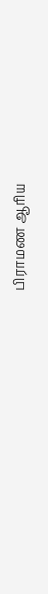பிராமண ஆரிய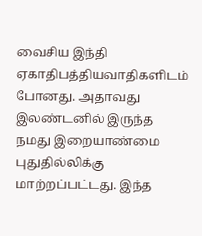வைசிய இந்தி ஏகாதிபத்தியவாதிகளிடம் போனது. அதாவது இலண்டனில் இருந்த நமது இறையாண்மை புதுதில்லிக்கு மாற்றப்பட்டது. இந்த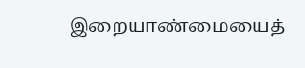இறையாண்மையைத்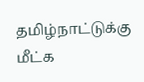தமிழ்நாட்டுக்கு மீட்க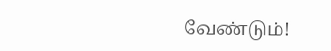வேண்டும்!